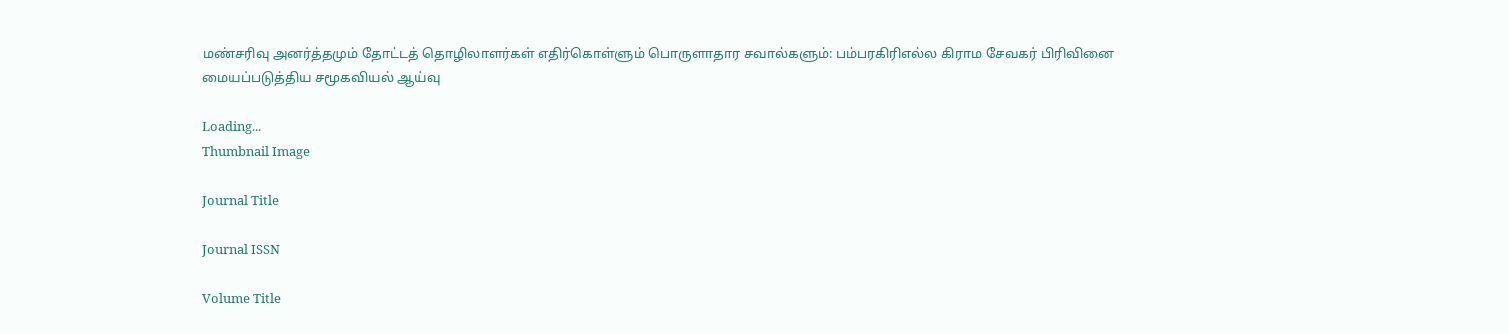மண்சரிவு அனர்த்தமும் தோட்டத் தொழிலாளர்கள் எதிர்கொள்ளும் பொருளாதார சவால்களும்: பம்பரகிரிஎல்ல கிராம சேவகர் பிரிவினை மையப்படுத்திய சமூகவியல் ஆய்வு

Loading...
Thumbnail Image

Journal Title

Journal ISSN

Volume Title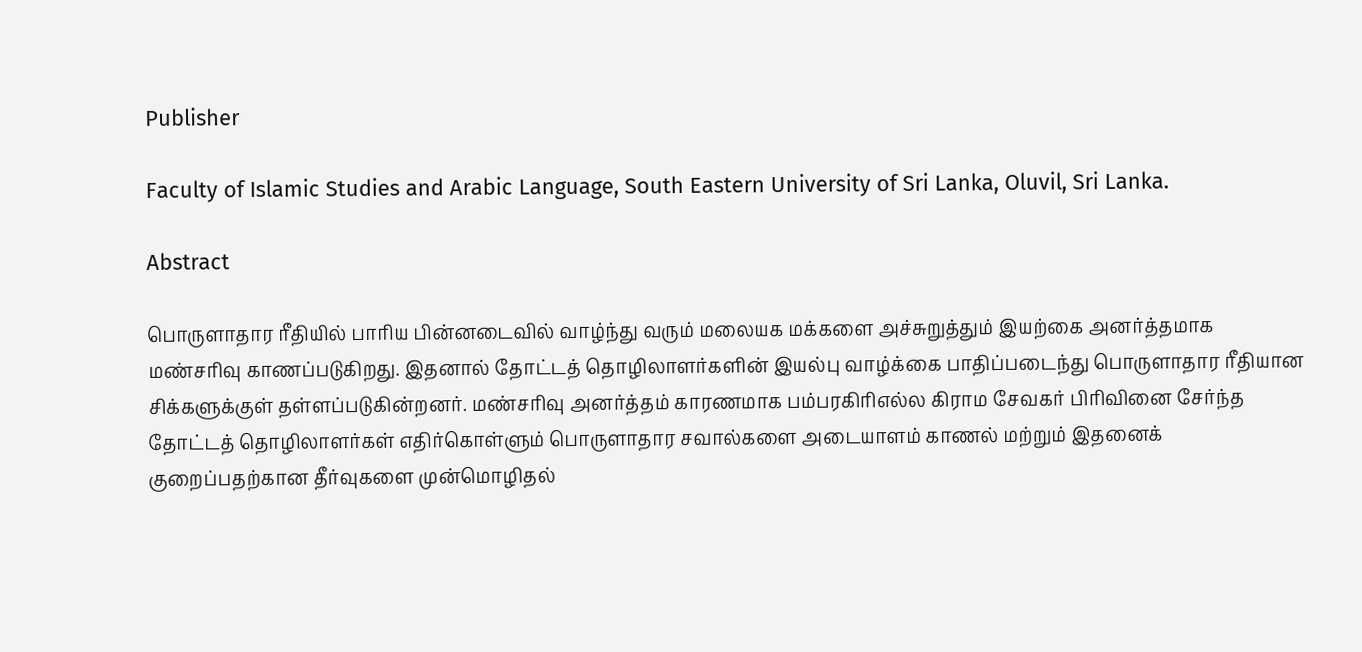Publisher

Faculty of Islamic Studies and Arabic Language, South Eastern University of Sri Lanka, Oluvil, Sri Lanka.

Abstract

பொருளாதார ரீதியில் பாரிய பின்னடைவில் வாழ்ந்து வரும் மலையக மக்களை அச்சுறுத்தும் இயற்கை அனர்த்தமாக மண்சரிவு காணப்படுகிறது. இதனால் தோட்டத் தொழிலாளர்களின் இயல்பு வாழ்க்கை பாதிப்படைந்து பொருளாதார ரீதியான சிக்களுக்குள் தள்ளப்படுகின்றனர். மண்சரிவு அனர்த்தம் காரணமாக பம்பரகிரிஎல்ல கிராம சேவகர் பிரிவினை சேர்ந்த தோட்டத் தொழிலாளர்கள் எதிர்கொள்ளும் பொருளாதார சவால்களை அடையாளம் காணல் மற்றும் இதனைக் குறைப்பதற்கான தீர்வுகளை முன்மொழிதல்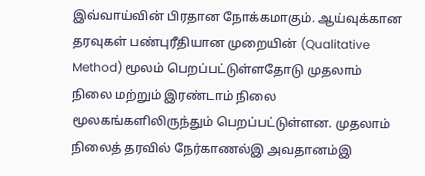இவ்வாய்வின் பிரதான நோக்கமாகும். ஆய்வுக்கான தரவுகள் பண்புரீதியான முறையின் (Qualitative Method) மூலம் பெறப்பட்டுள்ளதோடு முதலாம் நிலை மற்றும் இரண்டாம் நிலை மூலகங்களிலிருந்தும் பெறப்பட்டுள்ளன. முதலாம் நிலைத் தரவில் நேர்காணல்இ அவதானம்இ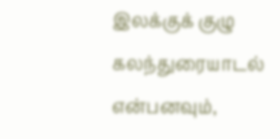இலக்குக் குழு கலந்துரையாடல் என்பனவும்,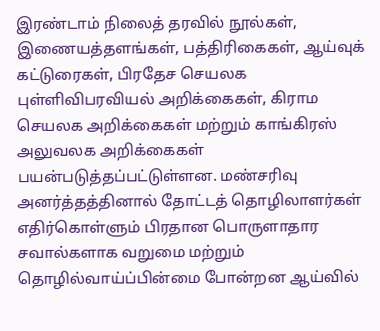இரண்டாம் நிலைத் தரவில் நூல்கள், இணையத்தளங்கள், பத்திரிகைகள், ஆய்வுக் கட்டுரைகள், பிரதேச செயலக புள்ளிவிபரவியல் அறிக்கைகள், கிராம செயலக அறிக்கைகள் மற்றும் காங்கிரஸ் அலுவலக அறிக்கைகள் பயன்படுத்தப்பட்டுள்ளன. மண்சரிவு அனர்த்தத்தினால் தோட்டத் தொழிலாளர்கள் எதிர்கொள்ளும் பிரதான பொருளாதார சவால்களாக வறுமை மற்றும் தொழில்வாய்ப்பின்மை போன்றன ஆய்வில்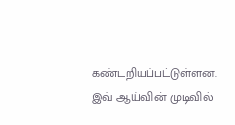கண்டறியப்பட்டுள்ளன. இவ் ஆய்வின் முடிவில்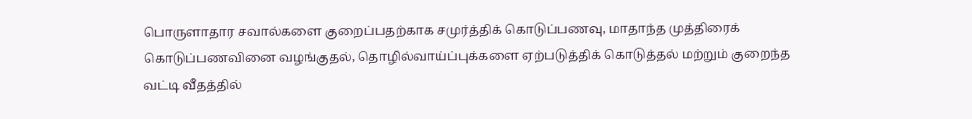பொருளாதார சவால்களை குறைப்பதற்காக சமுர்த்திக் கொடுப்பணவு, மாதாந்த முத்திரைக் கொடுப்பணவினை வழங்குதல், தொழில்வாய்ப்புக்களை ஏற்படுத்திக் கொடுத்தல் மற்றும் குறைந்த வட்டி வீதத்தில்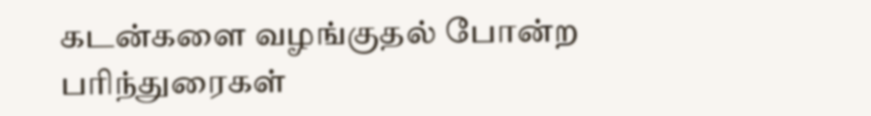கடன்களை வழங்குதல் போன்ற பரிந்துரைகள்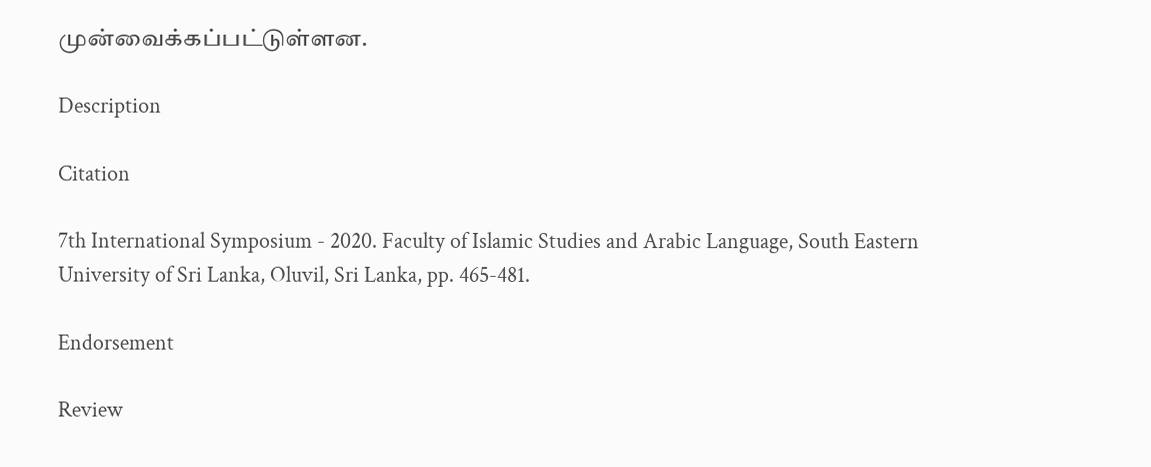முன்வைக்கப்பட்டுள்ளன.

Description

Citation

7th International Symposium - 2020. Faculty of Islamic Studies and Arabic Language, South Eastern University of Sri Lanka, Oluvil, Sri Lanka, pp. 465-481.

Endorsement

Review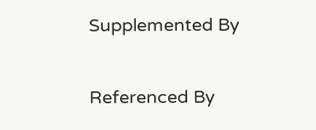Supplemented By

Referenced By